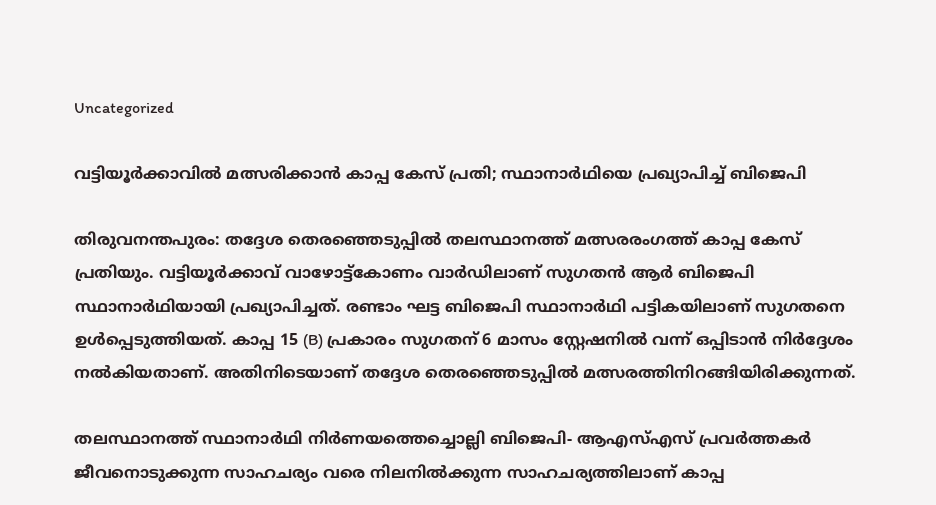Uncategorized

വട്ടിയൂർക്കാവിൽ മത്സരിക്കാൻ കാപ്പ കേസ് പ്രതി; സ്ഥാനാർഥിയെ പ്രഖ്യാപിച്ച് ബിജെപി

തിരുവനന്തപുരം: തദ്ദേശ തെരഞ്ഞെടുപ്പിൽ തലസ്ഥാനത്ത് മത്സരരംഗത്ത് കാപ്പ കേസ് പ്രതിയും. വട്ടിയൂർക്കാവ് വാഴോട്ട്കോണം വാർഡിലാണ് സുഗതൻ ആർ ബിജെപി സ്ഥാനാർഥിയായി പ്രഖ്യാപിച്ചത്. രണ്ടാം ഘട്ട ബിജെപി സ്ഥാനാർഥി പട്ടികയിലാണ് സുഗതനെ ഉൾപ്പെടുത്തിയത്. കാപ്പ 15 (B) പ്രകാരം സുഗതന് 6 മാസം സ്റ്റേഷനിൽ വന്ന് ഒപ്പിടാൻ നിർദ്ദേശം നൽകിയതാണ്. അതിനിടെയാണ് തദ്ദേശ തെരഞ്ഞെടുപ്പിൽ മത്സരത്തിനിറങ്ങിയിരിക്കുന്നത്.

തലസ്ഥാനത്ത് സ്ഥാനാർഥി നിർണയത്തെച്ചൊല്ലി ബിജെപി- ആഎസ്എസ് പ്രവർത്തകർ ജീവനൊടുക്കുന്ന സാഹചര്യം വരെ നിലനിൽക്കുന്ന സാഹചര്യത്തിലാണ് കാപ്പ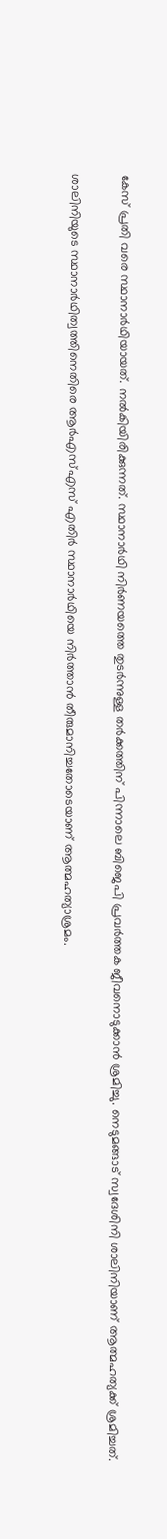കേസ് പ്രതി വരെ സ്ഥാനാർഥിയായത്. നൽകിയിരിക്കുന്നത്. സ്ഥാനാര്‍ഥി നിര്‍ണയത്തെ തുടര്‍ന്നുള്ള തര്‍ക്കത്തിന് പിന്നാലെ ബിജെപി പ്രവര്‍ത്തക ജീവനൊടുക്കാന്‍ ശ്രമിച്ചു. നെടുമങ്ങാട് സ്വദേശിനി ശാലിനിയാണ് ആത്മഹത്യക്ക് ശ്രമിച്ചത്.

ശാലിനിയുടെ സ്ഥാനാര്‍ഥിത്വത്തിനെതിരെ ആര്‍എസ്എസ് എതിര്‍ സ്ഥാനാര്‍ഥിയെ നിര്‍ത്താന്‍ തീരുമാനിച്ചതോടെയാണ് ആത്മഹത്യാശ്രമം.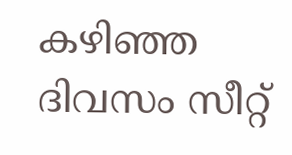കഴിഞ്ഞ ദിവസം സീറ്റ്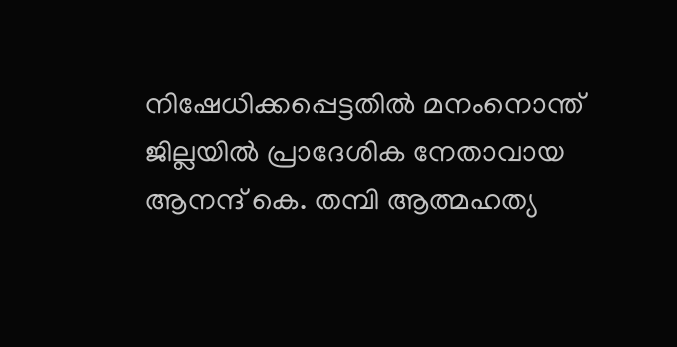നിഷേധിക്കപ്പെട്ടതില്‍ മനംനൊന്ത് ജില്ലയില്‍ പ്രാദേശിക നേതാവായ ആനന്ദ് കെ. തമ്പി ആത്മഹത്യ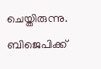ചെയ്തിരുന്നു. ബിജെപിക്ക്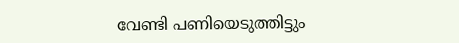വേണ്ടി പണിയെടുത്തിട്ടും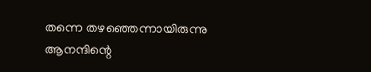തന്നെ തഴഞ്ഞെന്നായിരുന്നു ആനന്ദിന്റെ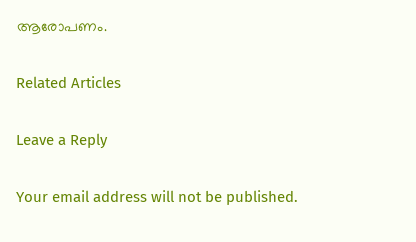ആരോപണം.

Related Articles

Leave a Reply

Your email address will not be published.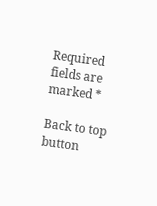Required fields are marked *

Back to top button